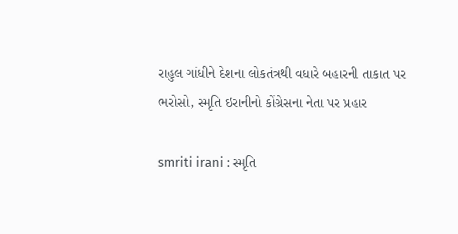રાહુલ ગાંધીને દેશના લોકતંત્રથી વધારે બહારની તાકાત પર ભરોસો, સ્મૃતિ ઇરાનીનો કોંગ્રેસના નેતા પર પ્રહાર

smriti irani : સ્મૃતિ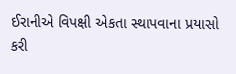ઈરાનીએ વિપક્ષી એકતા સ્થાપવાના પ્રયાસો કરી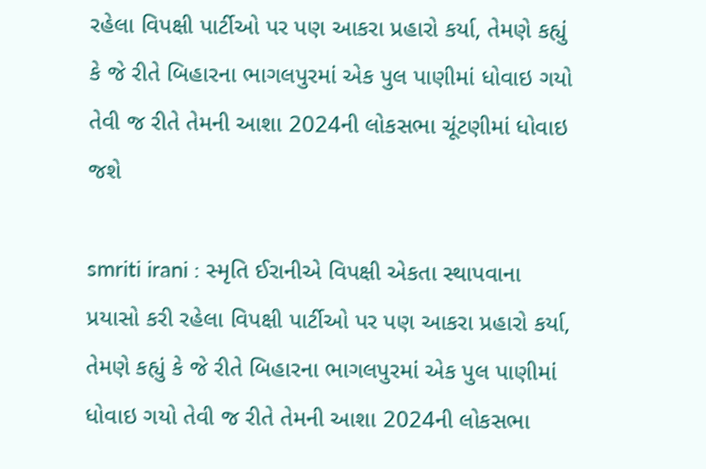રહેલા વિપક્ષી પાર્ટીઓ પર પણ આકરા પ્રહારો કર્યા, તેમણે કહ્યું કે જે રીતે બિહારના ભાગલપુરમાં એક પુલ પાણીમાં ધોવાઇ ગયો તેવી જ રીતે તેમની આશા 2024ની લોકસભા ચૂંટણીમાં ધોવાઇ જશે

smriti irani : સ્મૃતિ ઈરાનીએ વિપક્ષી એકતા સ્થાપવાના પ્રયાસો કરી રહેલા વિપક્ષી પાર્ટીઓ પર પણ આકરા પ્રહારો કર્યા, તેમણે કહ્યું કે જે રીતે બિહારના ભાગલપુરમાં એક પુલ પાણીમાં ધોવાઇ ગયો તેવી જ રીતે તેમની આશા 2024ની લોકસભા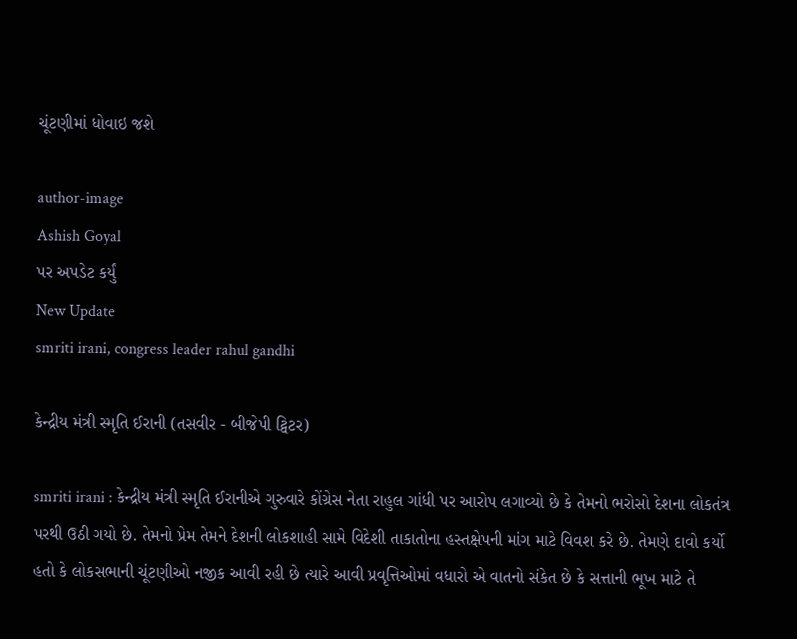ચૂંટણીમાં ધોવાઇ જશે

author-image
Ashish Goyal
પર અપડેટ કર્યું
New Update
smriti irani, congress leader rahul gandhi

કેન્દ્રીય મંત્રી સ્મૃતિ ઈરાની (તસવીર - બીજેપી ટ્વિટર)

smriti irani : કેન્દ્રીય મંત્રી સ્મૃતિ ઈરાનીએ ગુરુવારે કોંગ્રેસ નેતા રાહુલ ગાંધી પર આરોપ લગાવ્યો છે કે તેમનો ભરોસો દેશના લોકતંત્ર પરથી ઉઠી ગયો છે. તેમનો પ્રેમ તેમને દેશની લોકશાહી સામે વિદેશી તાકાતોના હસ્તક્ષેપની માંગ માટે વિવશ કરે છે. તેમણે દાવો કર્યો હતો કે લોકસભાની ચૂંટણીઓ નજીક આવી રહી છે ત્યારે આવી પ્રવૃત્તિઓમાં વધારો એ વાતનો સંકેત છે કે સત્તાની ભૂખ માટે તે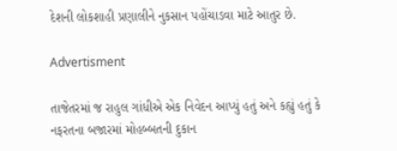દેશની લોકશાહી પ્રણાલીને નુકસાન પહોંચાડવા માટે આતુર છે.

Advertisment

તાજેતરમાં જ રાહુલ ગાંધીએ એક નિવેદન આપ્યું હતું અને કહ્યું હતું કે નફરતના બજારમાં મોહબ્બતની દુકાન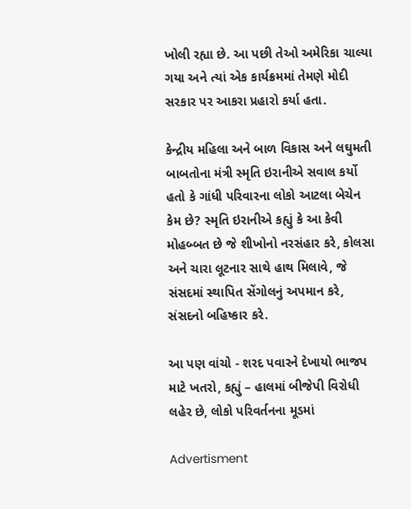ખોલી રહ્યા છે. આ પછી તેઓ અમેરિકા ચાલ્યા ગયા અને ત્યાં એક કાર્યક્રમમાં તેમણે મોદી સરકાર પર આકરા પ્રહારો કર્યા હતા.

કેન્દ્રીય મહિલા અને બાળ વિકાસ અને લઘુમતી બાબતોના મંત્રી સ્મૃતિ ઇરાનીએ સવાલ કર્યો હતો કે ગાંધી પરિવારના લોકો આટલા બેચેન કેમ છે? સ્મૃતિ ઇરાનીએ કહ્યું કે આ કેવી મોહબ્બત છે જે શીખોનો નરસંહાર કરે, કોલસા અને ચારા લૂટનાર સાથે હાથ મિલાવે, જે સંસદમાં સ્થાપિત સેંગોલનું અપમાન કરે, સંસદનો બહિષ્કાર કરે.

આ પણ વાંચો - શરદ પવારને દેખાયો ભાજપ માટે ખતરો, કહ્યું – હાલમાં બીજેપી વિરોધી લહેર છે, લોકો પરિવર્તનના મૂડમાં

Advertisment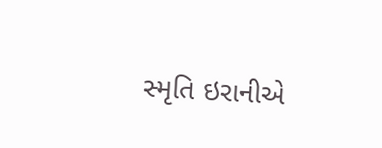સ્મૃતિ ઇરાનીએ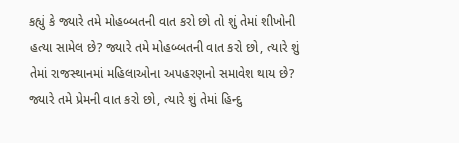કહ્યું કે જ્યારે તમે મોહબ્બતની વાત કરો છો તો શું તેમાં શીખોની હત્યા સામેલ છે? જ્યારે તમે મોહબ્બતની વાત કરો છો, ત્યારે શું તેમાં રાજસ્થાનમાં મહિલાઓના અપહરણનો સમાવેશ થાય છે? જ્યારે તમે પ્રેમની વાત કરો છો, ત્યારે શું તેમાં હિન્દુ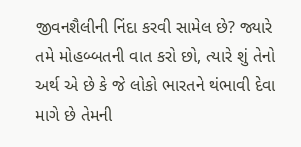જીવનશૈલીની નિંદા કરવી સામેલ છે? જ્યારે તમે મોહબ્બતની વાત કરો છો, ત્યારે શું તેનો અર્થ એ છે કે જે લોકો ભારતને થંભાવી દેવા માગે છે તેમની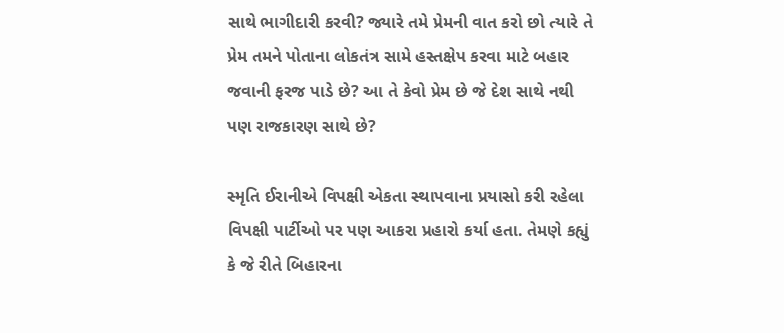સાથે ભાગીદારી કરવી? જ્યારે તમે પ્રેમની વાત કરો છો ત્યારે તે પ્રેમ તમને પોતાના લોકતંત્ર સામે હસ્તક્ષેપ કરવા માટે બહાર જવાની ફરજ પાડે છે? આ તે કેવો પ્રેમ છે જે દેશ સાથે નથી પણ રાજકારણ સાથે છે?

સ્મૃતિ ઈરાનીએ વિપક્ષી એકતા સ્થાપવાના પ્રયાસો કરી રહેલા વિપક્ષી પાર્ટીઓ પર પણ આકરા પ્રહારો કર્યા હતા. તેમણે કહ્યું કે જે રીતે બિહારના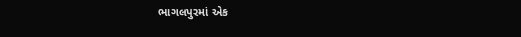ભાગલપુરમાં એક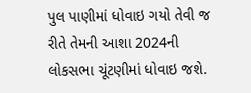પુલ પાણીમાં ધોવાઇ ગયો તેવી જ રીતે તેમની આશા 2024ની લોકસભા ચૂંટણીમાં ધોવાઇ જશે.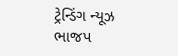ટ્રેન્ડિંગ ન્યૂઝ ભાજપ